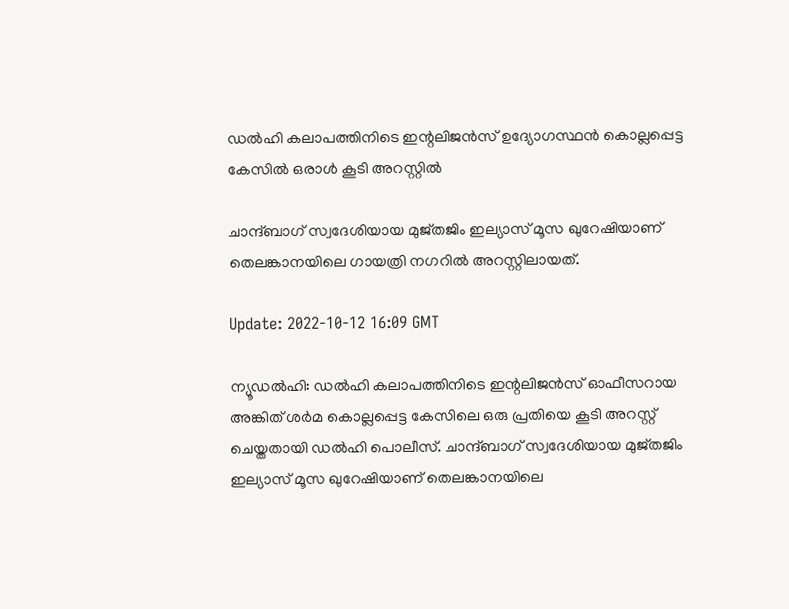ഡൽഹി കലാപത്തിനിടെ ഇന്റലിജൻസ് ഉദ്യോഗസ്ഥൻ കൊല്ലപ്പെട്ട കേസിൽ ഒരാൾ കൂടി അറസ്റ്റിൽ

ചാന്ദ്ബാഗ് സ്വദേശിയായ മുജ്തജിം ഇല്യാസ് മൂസ ഖുറേഷിയാണ് തെലങ്കാനയിലെ ഗായത്രി നഗറിൽ അറസ്റ്റിലായത്.

Update: 2022-10-12 16:09 GMT

ന്യൂഡൽഹി: ഡൽഹി കലാപത്തിനിടെ ഇന്റലിജൻസ് ഓഫീസറായ അങ്കിത് ശർമ കൊല്ലപ്പെട്ട കേസിലെ ഒരു പ്രതിയെ കൂടി അറസ്റ്റ് ചെയ്തതായി ഡൽഹി പൊലീസ്. ചാന്ദ്ബാഗ് സ്വദേശിയായ മുജ്തജിം ഇല്യാസ് മൂസ ഖുറേഷിയാണ് തെലങ്കാനയിലെ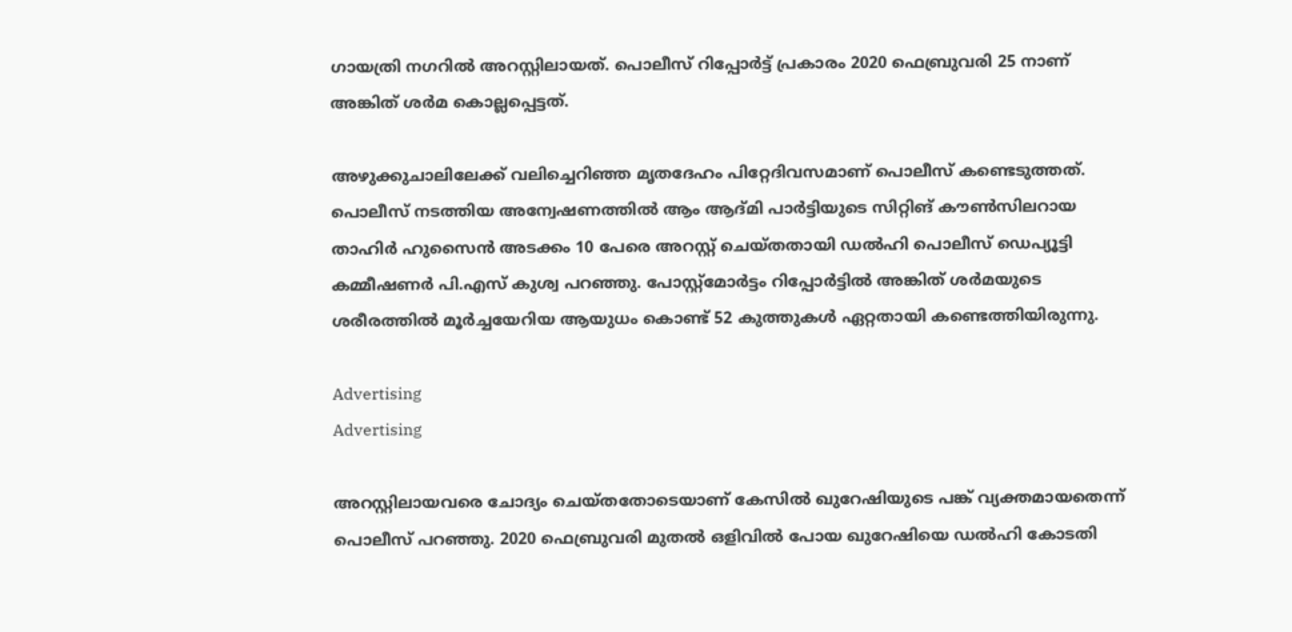ഗായത്രി നഗറിൽ അറസ്റ്റിലായത്. പൊലീസ് റിപ്പോർട്ട് പ്രകാരം 2020 ഫെബ്രുവരി 25 നാണ് അങ്കിത് ശർമ കൊല്ലപ്പെട്ടത്.

അഴുക്കുചാലിലേക്ക് വലിച്ചെറിഞ്ഞ മൃതദേഹം പിറ്റേദിവസമാണ് പൊലീസ് കണ്ടെടുത്തത്. പൊലീസ് നടത്തിയ അന്വേഷണത്തിൽ ആം ആദ്മി പാർട്ടിയുടെ സിറ്റിങ് കൗൺസിലറായ താഹിർ ഹുസൈൻ അടക്കം 10 പേരെ അറസ്റ്റ് ചെയ്തതായി ഡൽഹി പൊലീസ് ഡെപ്യൂട്ടി കമ്മീഷണർ പി.എസ് കുശ്വ പറഞ്ഞു. പോസ്റ്റ്‌മോർട്ടം റിപ്പോർട്ടിൽ അങ്കിത് ശർമയുടെ ശരീരത്തിൽ മൂർച്ചയേറിയ ആയുധം കൊണ്ട് 52 കുത്തുകൾ ഏറ്റതായി കണ്ടെത്തിയിരുന്നു.

Advertising
Advertising

അറസ്റ്റിലായവരെ ചോദ്യം ചെയ്തതോടെയാണ് കേസിൽ ഖുറേഷിയുടെ പങ്ക് വ്യക്തമായതെന്ന് പൊലീസ് പറഞ്ഞു. 2020 ഫെബ്രുവരി മുതൽ ഒളിവിൽ പോയ ഖുറേഷിയെ ഡൽഹി കോടതി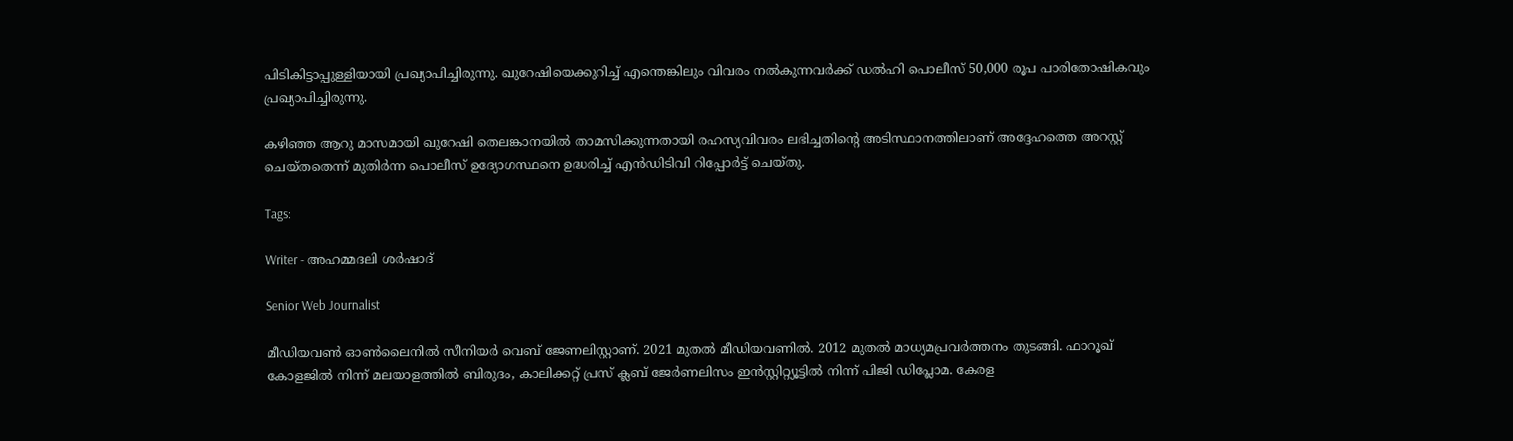പിടികിട്ടാപ്പുള്ളിയായി പ്രഖ്യാപിച്ചിരുന്നു. ഖുറേഷിയെക്കുറിച്ച് എന്തെങ്കിലും വിവരം നൽകുന്നവർക്ക് ഡൽഹി പൊലീസ് 50,000 രൂപ പാരിതോഷികവും പ്രഖ്യാപിച്ചിരുന്നു.

കഴിഞ്ഞ ആറു മാസമായി ഖുറേഷി തെലങ്കാനയിൽ താമസിക്കുന്നതായി രഹസ്യവിവരം ലഭിച്ചതിന്റെ അടിസ്ഥാനത്തിലാണ് അദ്ദേഹത്തെ അറസ്റ്റ് ചെയ്തതെന്ന് മുതിർന്ന പൊലീസ് ഉദ്യോഗസ്ഥനെ ഉദ്ധരിച്ച് എൻഡിടിവി റിപ്പോർട്ട് ചെയ്തു.

Tags:

Writer - അഹമ്മദലി ശര്‍ഷാദ്

Senior Web Journalist

മീഡിയവൺ ഓൺലൈനിൽ സീനിയർ വെബ് ജേണലിസ്റ്റാണ്. 2021 മുതൽ മീഡിയവണിൽ. 2012 മുതൽ മാധ്യമപ്രവർത്തനം തുടങ്ങി. ഫാറൂഖ് കോളജിൽ നിന്ന് മലയാളത്തിൽ ബിരുദം, കാലിക്കറ്റ് പ്രസ് ക്ലബ് ജേർണലിസം ഇൻസ്റ്റിറ്റ്യൂട്ടിൽ നിന്ന് പിജി ഡിപ്ലോമ. കേരള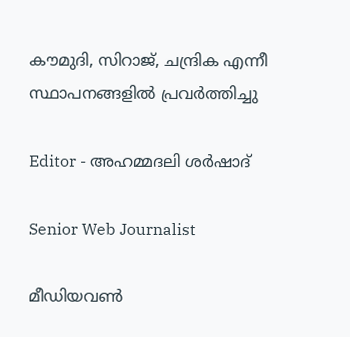കൗമുദി, സിറാജ്, ചന്ദ്രിക എന്നീ സ്ഥാപനങ്ങളിൽ പ്രവർത്തിച്ചു

Editor - അഹമ്മദലി ശര്‍ഷാദ്

Senior Web Journalist

മീഡിയവൺ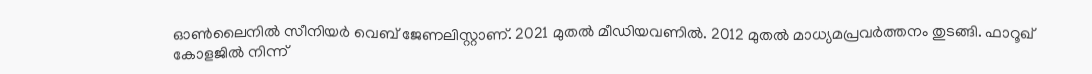ഓൺലൈനിൽ സീനിയർ വെബ് ജേണലിസ്റ്റാണ്. 2021 മുതൽ മീഡിയവണിൽ. 2012 മുതൽ മാധ്യമപ്രവർത്തനം തുടങ്ങി. ഫാറൂഖ് കോളജിൽ നിന്ന്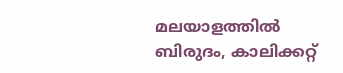മലയാളത്തിൽ ബിരുദം, കാലിക്കറ്റ്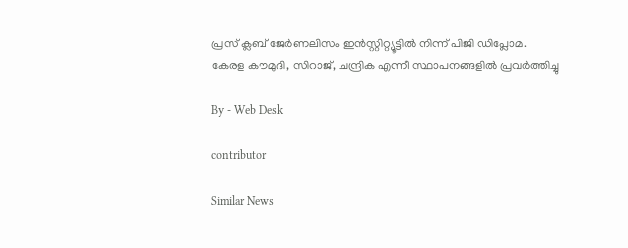പ്രസ് ക്ലബ് ജേർണലിസം ഇൻസ്റ്റിറ്റ്യൂട്ടിൽ നിന്ന് പിജി ഡിപ്ലോമ. കേരള കൗമുദി, സിറാജ്, ചന്ദ്രിക എന്നീ സ്ഥാപനങ്ങളിൽ പ്രവർത്തിച്ചു

By - Web Desk

contributor

Similar News